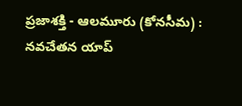ప్రజాశక్తి - ఆలమూరు (కోనసీమ) : నవచేతన యాప్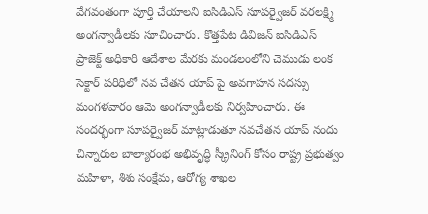వేగవంతంగా పూర్తి చేయాలని ఐసిడిఎస్ సూపర్వైజర్ వరలక్ష్మి అంగన్వాడీలకు సూచించారు. కొత్తపేట డివిజన్ ఐసిడిఎస్ ప్రాజెక్ట్ అధికారి ఆదేశాల మేరకు మండలంలోని చెముడు లంక సెక్టార్ పరిధిలో నవ చేతన యాప్ పై అవగాహన సదస్సు మంగళవారం ఆమె అంగన్వాడీలకు నిర్వహించారు. ఈ సందర్భంగా సూపర్వైజర్ మాట్లాడుతూ నవచేతన యాప్ నందు చిన్నారుల బాల్యారంభ అభివృద్ధి స్క్రీనింగ్ కోసం రాష్ట్ర ప్రభుత్వం మహిళా, శిశు సంక్షేమ, ఆరోగ్య శాఖల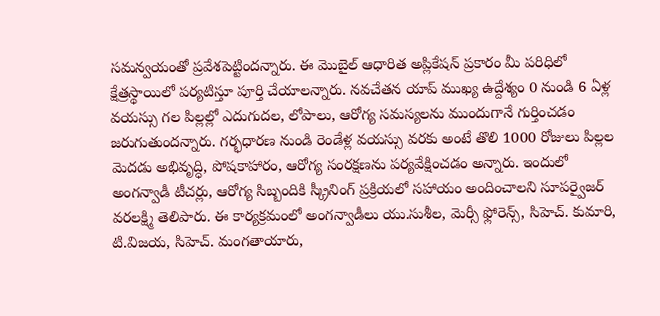సమన్వయంతో ప్రవేశపెట్టిందన్నారు. ఈ మొబైల్ ఆధారిత అప్లికేషన్ ప్రకారం మీ పరిధిలో క్షేత్రస్థాయిలో పర్యటిస్తూ పూర్తి చేయాలన్నారు. నవచేతన యాప్ ముఖ్య ఉద్దేశ్యం 0 నుండి 6 ఏళ్ల వయస్సు గల పిల్లల్లో ఎదుగుదల, లోపాలు, ఆరోగ్య సమస్యలను ముందుగానే గుర్తించడం జరుగుతుందన్నారు. గర్భధారణ నుండి రెండేళ్ల వయస్సు వరకు అంటే తొలి 1000 రోజులు పిల్లల మెదడు అభివృద్ధి, పోషకాహారం, ఆరోగ్య సంరక్షణను పర్యవేక్షించడం అన్నారు. ఇందులో అంగన్వాడీ టీచర్లు, ఆరోగ్య సిబ్బందికి స్క్రీనింగ్ ప్రక్రియలో సహాయం అందించాలని సూపర్వైజర్ వరలక్ష్మి తెలిపారు. ఈ కార్యక్రమంలో అంగన్వాడీలు యు.సుశీల, మెర్సీ ఫ్లోరెన్స్, సిహెచ్. కుమారి, టి.విజయ, సిహెచ్. మంగతాయారు,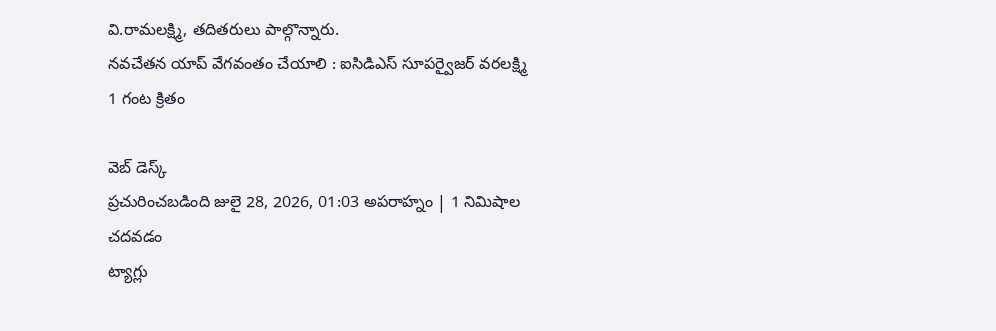వి.రామలక్ష్మి, తదితరులు పాల్గొన్నారు.
నవచేతన యాప్ వేగవంతం చేయాలి : ఐసిడిఎస్ సూపర్వైజర్ వరలక్ష్మి
1 గంట క్రితం

వెబ్ డెస్క్
ప్రచురించబడింది జులై 28, 2026, 01:03 అపరాహ్నం | 1 నిమిషాల చదవడం
ట్యాగ్లు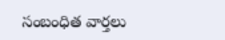సంబంధిత వార్తలు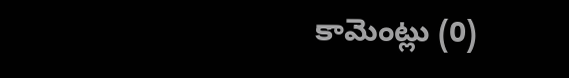కామెంట్లు (0)